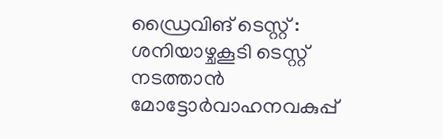ഡ്രൈവിങ് ടെസ്റ്റ് : ശനിയാഴ്ചകൂടി ടെസ്റ്റ് നടത്താൻ മോട്ടോർവാഹനവകുപ്പ്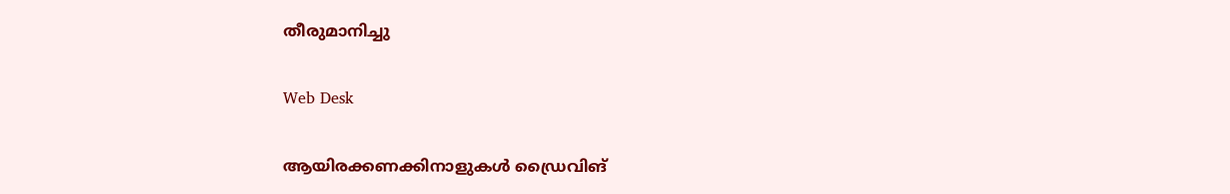തീരുമാനിച്ചു

Web Desk

ആയിരക്കണക്കിനാളുകൾ ഡ്രൈവിങ്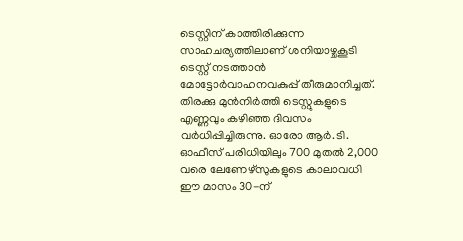ടെസ്റ്റിന് കാത്തിരിക്കുന്ന സാഹചര്യത്തിലാണ് ശനിയാഴ്ചകൂടി ടെസ്റ്റ് നടത്താൻ മോട്ടോർവാഹനവകുപ്പ് തീരുമാനിച്ചത്. തിരക്കു മുൻനിർത്തി ടെസ്റ്റുകളുടെ എണ്ണവും കഴിഞ്ഞ ദിവസം വർധിപ്പിച്ചിരുന്നു. ഓരോ ആർ.ടി. ഓഫീസ് പരിധിയിലും 700 മുതൽ 2,000 വരെ ലേണേഴ്സുകളുടെ കാലാവധി ഈ മാസം 30-ന്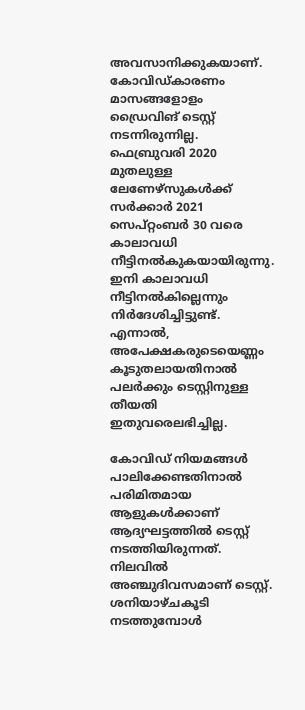അവസാനിക്കുകയാണ്. കോവിഡ്കാരണം മാസങ്ങളോളം ഡ്രൈവിങ് ടെസ്റ്റ് നടന്നിരുന്നില്ല. ഫെബ്രുവരി 2020 മുതലുള്ള ലേണേഴ്സുകൾക്ക് സർക്കാർ 2021 സെപ്റ്റംബർ 30 വരെ കാലാവധി നീട്ടിനൽകുകയായിരുന്നു. ഇനി കാലാവധി നീട്ടിനൽകില്ലെന്നും നിർദേശിച്ചിട്ടുണ്ട്. എന്നാൽ, അപേക്ഷകരുടെയെണ്ണം കൂടുതലായതിനാൽ പലർക്കും ടെസ്റ്റിനുള്ള തീയതി ഇതുവരെലഭിച്ചില്ല.

കോവിഡ് നിയമങ്ങൾ പാലിക്കേണ്ടതിനാൽ പരിമിതമായ ആളുകൾക്കാണ് ആദ്യഘട്ടത്തിൽ ടെസ്റ്റ് നടത്തിയിരുന്നത്. നിലവിൽ അഞ്ചുദിവസമാണ് ടെസ്റ്റ്. ശനിയാഴ്ചകൂടി നടത്തുമ്പോൾ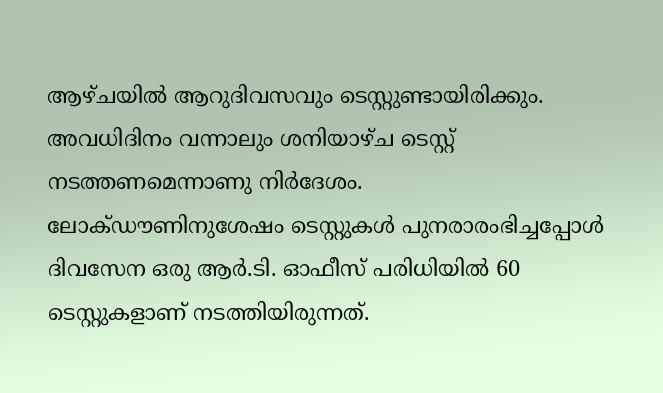ആഴ്ചയിൽ ആറുദിവസവും ടെസ്റ്റുണ്ടായിരിക്കും. അവധിദിനം വന്നാലും ശനിയാഴ്ച ടെസ്റ്റ് നടത്തണമെന്നാണു നിർദേശം.
ലോക്ഡൗണിനുശേഷം ടെസ്റ്റുകൾ പുനരാരംഭിച്ചപ്പോൾ ദിവസേന ഒരു ആർ.ടി. ഓഫീസ് പരിധിയിൽ 60 ടെസ്റ്റുകളാണ് നടത്തിയിരുന്നത്.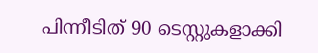പിന്നീടിത് 90 ടെസ്റ്റുകളാക്കി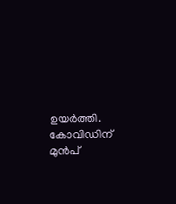ഉയർത്തി. കോവിഡിന് മുൻപ്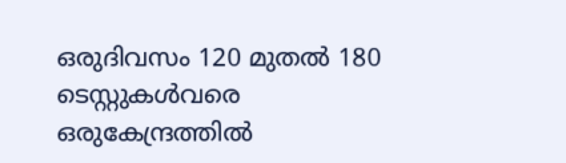ഒരുദിവസം 120 മുതൽ 180 ടെസ്റ്റുകൾവരെ ഒരുകേന്ദ്രത്തിൽ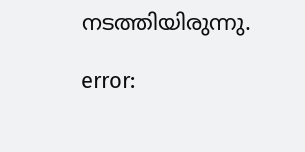നടത്തിയിരുന്നു.

error: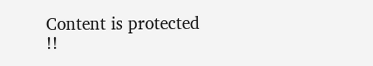Content is protected !!